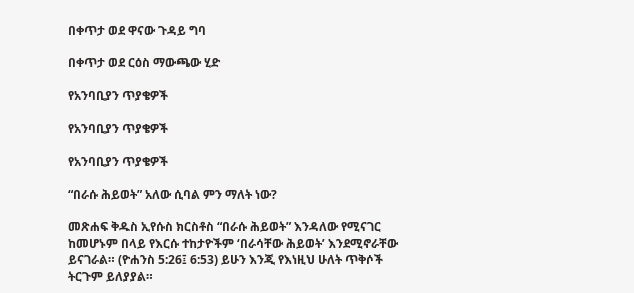በቀጥታ ወደ ዋናው ጉዳይ ግባ

በቀጥታ ወደ ርዕስ ማውጫው ሂድ

የአንባቢያን ጥያቄዎች

የአንባቢያን ጥያቄዎች

የአንባቢያን ጥያቄዎች

“በራሱ ሕይወት” አለው ሲባል ምን ማለት ነው?

መጽሐፍ ቅዱስ ኢየሱስ ክርስቶስ “በራሱ ሕይወት” እንዳለው የሚናገር ከመሆኑም በላይ የእርሱ ተከታዮችም ‘በራሳቸው ሕይወት’ እንደሚኖራቸው ይናገራል። (ዮሐንስ 5:26፤ 6:53) ይሁን እንጂ የእነዚህ ሁለት ጥቅሶች ትርጉም ይለያያል።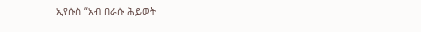ኢየሱስ “አብ በራሱ ሕይወት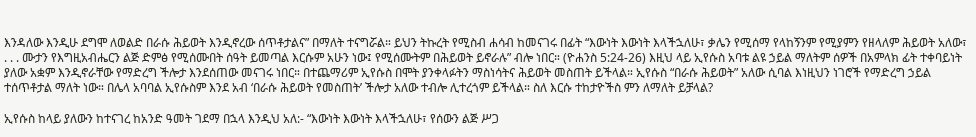እንዳለው እንዲሁ ደግሞ ለወልድ በራሱ ሕይወት እንዲኖረው ሰጥቶታልና” በማለት ተናግሯል። ይህን ትኩረት የሚስብ ሐሳብ ከመናገሩ በፊት “እውነት እውነት እላችኋለሁ፣ ቃሌን የሚሰማ የላከኝንም የሚያምን የዘላለም ሕይወት አለው፣ . . . ሙታን የእግዚአብሔርን ልጅ ድምፅ የሚሰሙበት ሰዓት ይመጣል እርሱም አሁን ነው፤ የሚሰሙትም በሕይወት ይኖራሉ” ብሎ ነበር። (ዮሐንስ 5:24-26) እዚህ ላይ ኢየሱስ አባቱ ልዩ ኃይል ማለትም ሰዎች በአምላክ ፊት ተቀባይነት ያለው አቋም እንዲኖራቸው የማድረግ ችሎታ እንደሰጠው መናገሩ ነበር። በተጨማሪም ኢየሱስ በሞት ያንቀላፉትን ማስነሳትና ሕይወት መስጠት ይችላል። ኢየሱስ “በራሱ ሕይወት” አለው ሲባል እነዚህን ነገሮች የማድረግ ኃይል ተሰጥቶታል ማለት ነው። በሌላ አባባል ኢየሱስም እንደ አብ ‘በራሱ ሕይወት የመስጠት’ ችሎታ አለው ተብሎ ሊተረጎም ይችላል። ስለ እርሱ ተከታዮችስ ምን ለማለት ይቻላል?

ኢየሱስ ከላይ ያለውን ከተናገረ ከአንድ ዓመት ገደማ በኋላ እንዲህ አለ:- “እውነት እውነት እላችኋለሁ፣ የሰውን ልጅ ሥጋ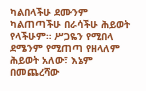ካልበላችሁ ደሙንም ካልጠጣችሁ በራሳችሁ ሕይወት የላችሁም። ሥጋዬን የሚበላ ደሜንም የሚጠጣ የዘላለም ሕይወት አለው፣ እኔም በመጨረሻው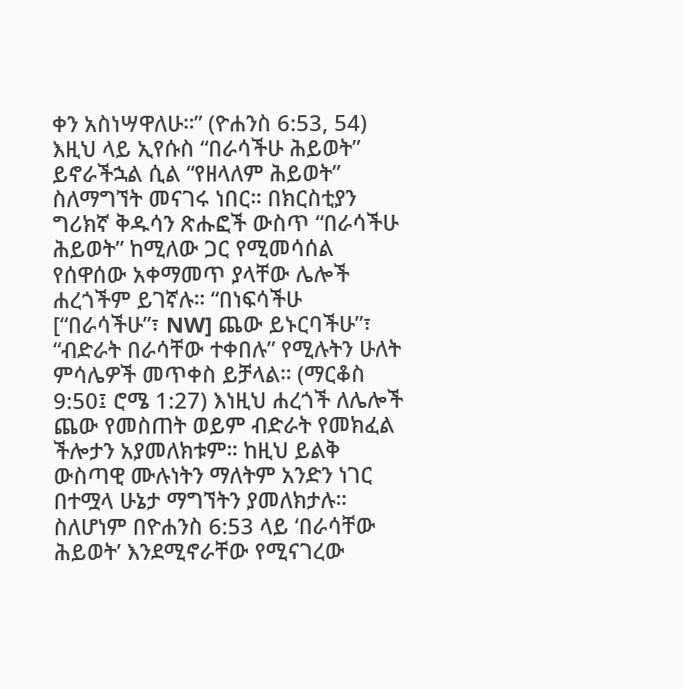ቀን አስነሣዋለሁ።” (ዮሐንስ 6:53, 54) እዚህ ላይ ኢየሱስ “በራሳችሁ ሕይወት” ይኖራችኋል ሲል “የዘላለም ሕይወት” ስለማግኘት መናገሩ ነበር። በክርስቲያን ግሪክኛ ቅዱሳን ጽሑፎች ውስጥ “በራሳችሁ ሕይወት” ከሚለው ጋር የሚመሳሰል የሰዋሰው አቀማመጥ ያላቸው ሌሎች ሐረጎችም ይገኛሉ። “በነፍሳችሁ [“በራሳችሁ”፣ NW] ጨው ይኑርባችሁ”፣ “ብድራት በራሳቸው ተቀበሉ” የሚሉትን ሁለት ምሳሌዎች መጥቀስ ይቻላል። (ማርቆስ 9:50፤ ሮሜ 1:27) እነዚህ ሐረጎች ለሌሎች ጨው የመስጠት ወይም ብድራት የመክፈል ችሎታን አያመለክቱም። ከዚህ ይልቅ ውስጣዊ ሙሉነትን ማለትም አንድን ነገር በተሟላ ሁኔታ ማግኘትን ያመለክታሉ። ስለሆነም በዮሐንስ 6:53 ላይ ‘በራሳቸው ሕይወት’ እንደሚኖራቸው የሚናገረው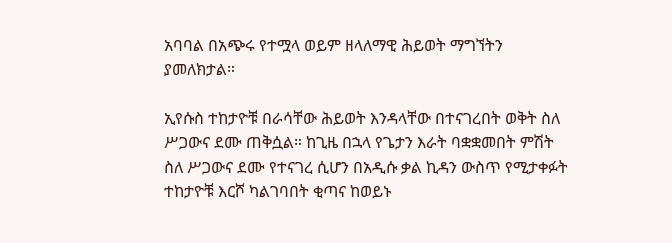አባባል በአጭሩ የተሟላ ወይም ዘላለማዊ ሕይወት ማግኘትን ያመለክታል።

ኢየሱስ ተከታዮቹ በራሳቸው ሕይወት እንዳላቸው በተናገረበት ወቅት ስለ ሥጋውና ደሙ ጠቅሷል። ከጊዜ በኋላ የጌታን እራት ባቋቋመበት ምሽት ስለ ሥጋውና ደሙ የተናገረ ሲሆን በአዲሱ ቃል ኪዳን ውስጥ የሚታቀፉት ተከታዮቹ እርሾ ካልገባበት ቂጣና ከወይኑ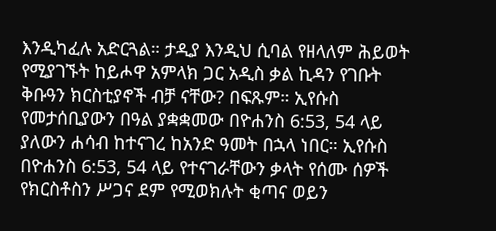እንዲካፈሉ አድርጓል። ታዲያ እንዲህ ሲባል የዘላለም ሕይወት የሚያገኙት ከይሖዋ አምላክ ጋር አዲስ ቃል ኪዳን የገቡት ቅቡዓን ክርስቲያኖች ብቻ ናቸው? በፍጹም። ኢየሱስ የመታሰቢያውን በዓል ያቋቋመው በዮሐንስ 6:53, 54 ላይ ያለውን ሐሳብ ከተናገረ ከአንድ ዓመት በኋላ ነበር። ኢየሱስ በዮሐንስ 6:53, 54 ላይ የተናገራቸውን ቃላት የሰሙ ሰዎች የክርስቶስን ሥጋና ደም የሚወክሉት ቂጣና ወይን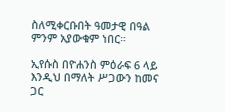ስለሚቀርቡበት ዓመታዊ በዓል ምንም አያውቁም ነበር።

ኢየሱስ በዮሐንስ ምዕራፍ 6 ላይ እንዲህ በማለት ሥጋውን ከመና ጋር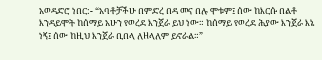አወዳድሮ ነበር:- “አባቶቻችሁ በምድረ በዳ መና በሉ ሞቱም፤ ሰው ከእርሱ በልቶ እንዳይሞት ከሰማይ አሁን የወረደ እንጀራ ይህ ነው። ከሰማይ የወረደ ሕያው እንጀራ እኔ ነኝ፤ ሰው ከዚህ እንጀራ ቢበላ ለዘላለም ይኖራል።”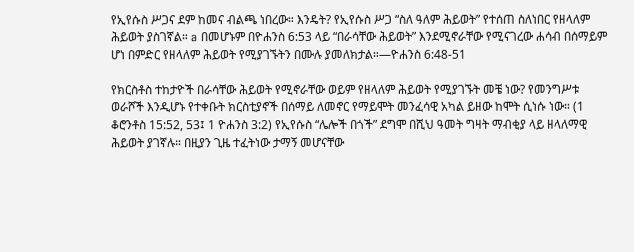የኢየሱስ ሥጋና ደም ከመና ብልጫ ነበረው። እንዴት? የኢየሱስ ሥጋ “ስለ ዓለም ሕይወት” የተሰጠ ስለነበር የዘላለም ሕይወት ያስገኛል። a በመሆኑም በዮሐንስ 6:53 ላይ “በራሳቸው ሕይወት” እንደሚኖራቸው የሚናገረው ሐሳብ በሰማይም ሆነ በምድር የዘላለም ሕይወት የሚያገኙትን በሙሉ ያመለክታል።—ዮሐንስ 6:48-51

የክርስቶስ ተከታዮች በራሳቸው ሕይወት የሚኖራቸው ወይም የዘላለም ሕይወት የሚያገኙት መቼ ነው? የመንግሥቱ ወራሾች እንዲሆኑ የተቀቡት ክርስቲያኖች በሰማይ ለመኖር የማይሞት መንፈሳዊ አካል ይዘው ከሞት ሲነሱ ነው። (1 ቆሮንቶስ 15:52, 53፤ 1 ዮሐንስ 3:2) የኢየሱስ “ሌሎች በጎች” ደግሞ በሺህ ዓመት ግዛት ማብቂያ ላይ ዘላለማዊ ሕይወት ያገኛሉ። በዚያን ጊዜ ተፈትነው ታማኝ መሆናቸው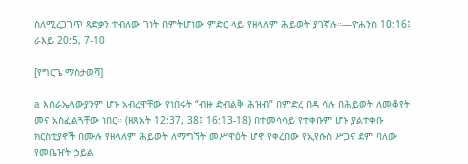ስለሚረጋገጥ ጻድቃን ተብለው ገነት በምትሆነው ምድር ላይ የዘላለም ሕይወት ያገኛሉ።—ዮሐንስ 10:16፤ ራእይ 20:5, 7-10

[የግርጌ ማስታወሻ]

a እስራኤላውያንም ሆኑ አብረዋቸው የነበሩት “ብዙ ድብልቅ ሕዝብ” በምድረ በዳ ሳሉ በሕይወት ለመቆየት መና አስፈልጓቸው ነበር። (ዘጸአት 12:37, 38፤ 16:13-18) በተመሳሳይ የተቀቡም ሆኑ ያልተቀቡ ክርስቲያኖች በሙሉ የዘላለም ሕይወት ለማግኘት መሥዋዕት ሆኖ የቀረበው የኢየሱስ ሥጋና ደም ባለው የመቤዠት ኃይል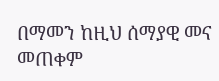በማመን ከዚህ ሰማያዊ መና መጠቀም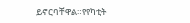ይኖርባቸዋል።የየካቲት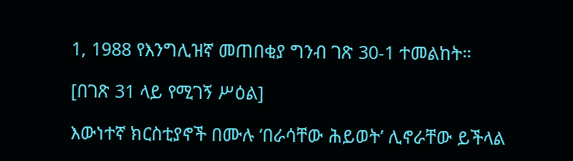1, 1988 የእንግሊዝኛ መጠበቂያ ግንብ ገጽ 30-1 ተመልከት።

[በገጽ 31 ላይ የሚገኝ ሥዕል]

እውነተኛ ክርስቲያኖች በሙሉ ‘በራሳቸው ሕይወት’ ሊኖራቸው ይችላል